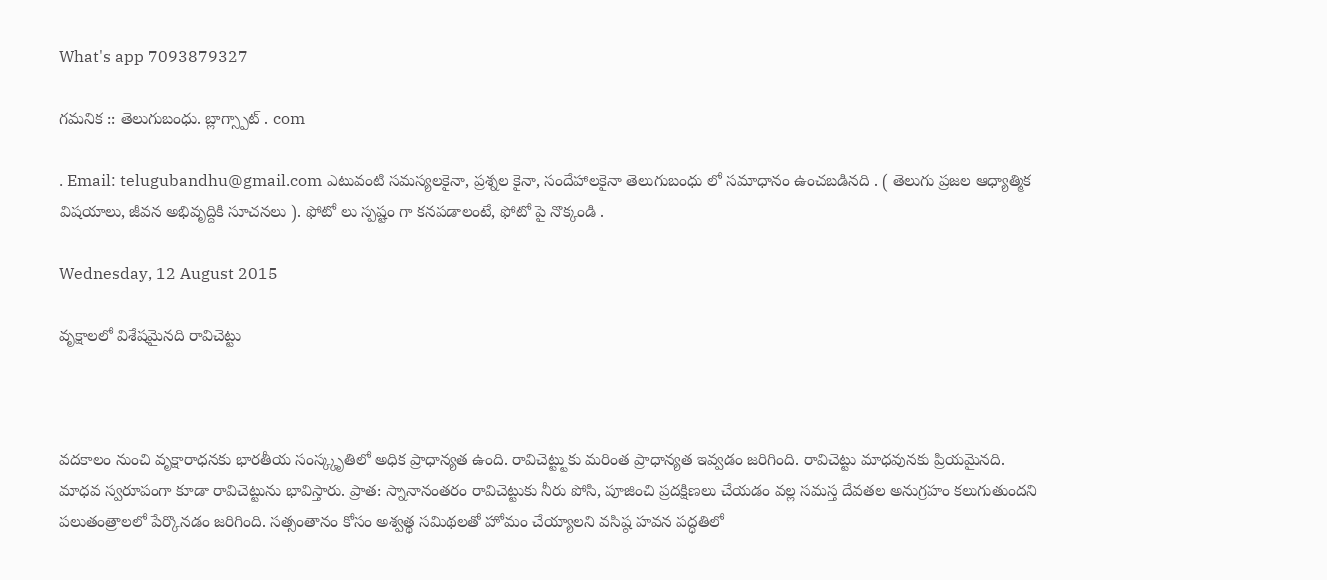What's app 7093879327

గమనిక :: తెలుగుబంధు. బ్లాగ్స్పాట్ . com

. Email: telugubandhu@gmail.com ఎటువంటి సమస్యలకైనా, ప్రశ్నల కైనా, సందేహాలకైనా తెలుగుబంధు లో సమాధానం ఉంచబడినది . ( తెలుగు ప్రజల ఆధ్యాత్మిక విషయాలు, జీవన అభివృద్దికి సూచనలు ). ఫోటో లు స్పష్టం గా కనపడాలంటే, ఫోటో పై నొక్కండి .

Wednesday, 12 August 2015

వృక్షాలలో విశేషమైనది రావిచెట్టు



వదకాలం నుంచి వృక్షారాధనకు భారతీయ సంస్క్కృతిలో అధిక ప్రాధాన్యత ఉంది. రావిచెట్ట్టుకు మరింత ప్రాధాన్యత ఇవ్వడం జరిగింది. రావిచెట్టు మాధవునకు ప్రియమైనది. మాధవ స్వరూపంగా కూడా రావిచెట్టును భావిస్తారు. ప్రాత: స్నానానంతరం రావిచెట్టుకు నీరు పోసి, పూజించి ప్రదక్షిణలు చేయడం వల్ల సమస్త దేవతల అనుగ్రహం కలుగుతుందని పలుతంత్రాలలో పేర్కొనడం జరిగింది. సత్సంతానం కోసం అశ్వత్థ సమిథలతో హోమం చేయ్యాలని వసిష్ఠ హవన పద్ధతిలో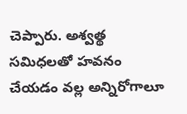చెప్పారు. అశ్వత్థ సమిధలతో హవనం చేయడం వల్ల అన్నిరోగాలూ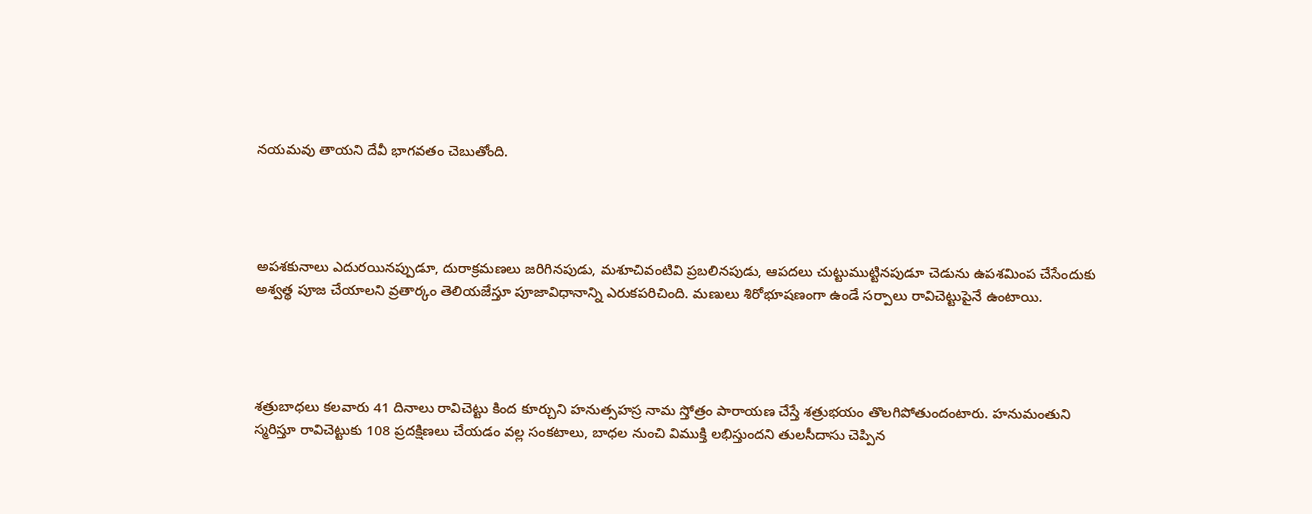నయమవు తాయని దేవీ భాగవతం చెబుతోంది.




అపశకునాలు ఎదురయినప్పుడూ, దురాక్రమణలు జరిగినపుడు, మశూచివంటివి ప్రబలినపుడు, ఆపదలు చుట్టుముట్టినపుడూ చెడును ఉపశమింప చేసేందుకు అశ్వత్థ పూజ చేయాలని వ్రతార్కం తెలియజేస్తూ పూజావిధానాన్ని ఎరుకపరిచింది. మణులు శిరోభూషణంగా ఉండే సర్పాలు రావిచెట్టుపైనే ఉంటాయి.




శత్రుబాధలు కలవారు 41 దినాలు రావిచెట్టు కింద కూర్చుని హనుత్సహస్ర నామ స్తోత్రం పారాయణ చేస్తే శత్రుభయం తొలగిపోతుందంటారు. హనుమంతుని స్మరిస్తూ రావిచెట్టుకు 108 ప్రదక్షిణలు చేయడం వల్ల సంకటాలు, బాధల నుంచి విముక్తి లభిస్తుందని తులసీదాసు చెప్పిన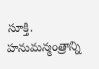సూక్తి. హనుమన్మంత్రాన్ని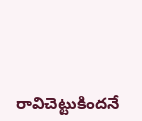రావిచెట్టుకిందనే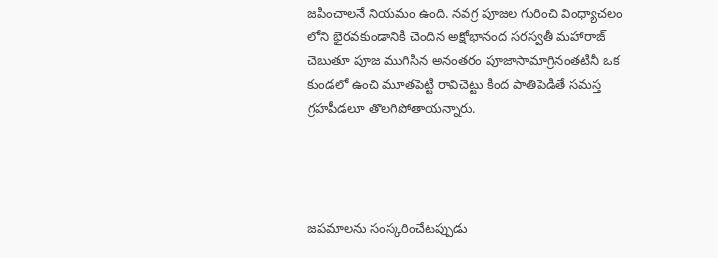జపించాలనే నియమం ఉంది. నవగ్ర పూజల గురించి వింధ్యాచలం లోని భైరవకుండానికి చెందిన అక్షోభానంద సరస్వతీ మహారాజ్‌ చెబుతూ పూజ ముగిసిన అనంతరం పూజాసామాగ్రినంతటినీ ఒక కుండలో ఉంచి మూతపెట్టి రావిచెట్టు కింద పాతిపెడితే సమస్త గ్రహపీడలూ తొలగిపోతాయన్నారు.




జపమాలను సంస్కరించేటప్పుడు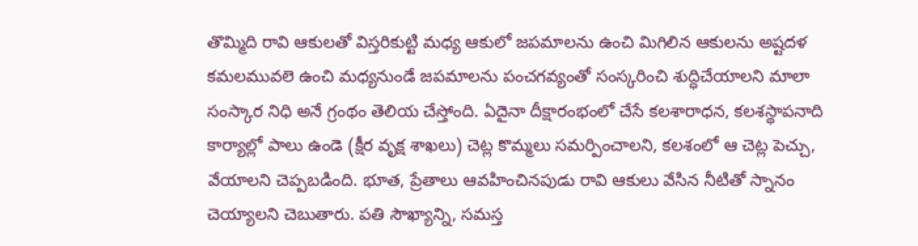తొమ్మిది రావి ఆకులతో విస్తరికుట్టి మధ్య ఆకులో జపమాలను ఉంచి మిగిలిన ఆకులను అష్టదళ కమలమువలె ఉంచి మధ్యనుండే జపమాలను పంచగవ్యంతో సంస్కరించి శుద్ధిచేయాలని మాలా సంస్కార నిధి అనే గ్రంథం తెలియ చేస్తోంది. ఏదైనా దీక్షారంభంలో చేసే కలశారాధన, కలశస్థాపనాది కార్యాల్లో పాలు ఉండె (క్షీర వృక్ష శాఖలు) చెట్ల కొమ్మలు సమర్పించాలని, కలశంలో ఆ చెట్ల పెచ్చు, వేయాలని చెప్పబడింది. భూత, ప్రేతాలు ఆవహించినపుడు రావి ఆకులు వేసిన నీటితో స్నానం చెయ్యాలని చెబుతారు. పతి సౌఖ్యాన్ని, సమస్త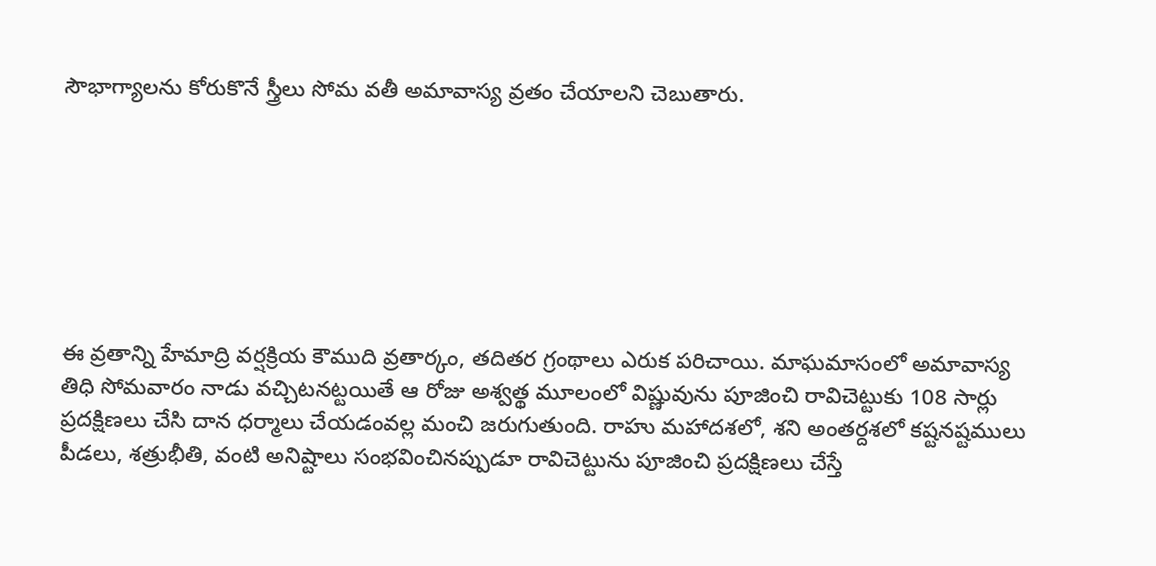సౌభాగ్యాలను కోరుకొనే స్త్రీలు సోమ వతీ అమావాస్య వ్రతం చేయాలని చెబుతారు.







ఈ వ్రతాన్ని హేమాద్రి వర్షక్రియ కౌముది వ్రతార్కం, తదితర గ్రంథాలు ఎరుక పరిచాయి. మాఘమాసంలో అమావాస్య తిధి సోమవారం నాడు వచ్చిటనట్టయితే ఆ రోజు అశ్వత్థ మూలంలో విష్ణువును పూజించి రావిచెట్టుకు 108 సార్లు ప్రదక్షిణలు చేసి దాన ధర్మాలు చేయడంవల్ల మంచి జరుగుతుంది. రాహు మహాదశలో, శని అంతర్దశలో కష్టనష్టములు పీడలు, శత్రుభీతి, వంటి అనిష్టాలు సంభవించినప్పుడూ రావిచెట్టును పూజించి ప్రదక్షిణలు చేస్తే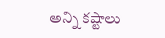అన్ని కష్టాలు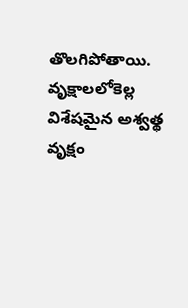తొలగిపోతాయి. వృక్షాలలోకెల్ల విశేషమైన అశ్వత్థ వృక్షం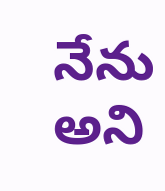నేను అని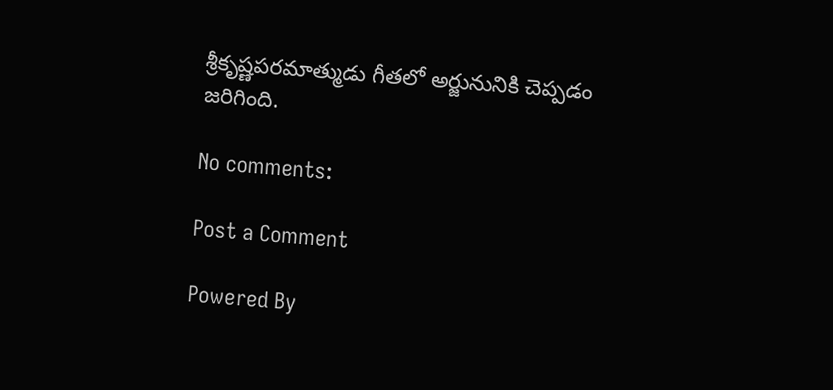శ్రీకృష్ణపరమాత్ముడు గీతలో అర్జునునికి చెప్పడం జరిగింది.

No comments:

Post a Comment

Powered By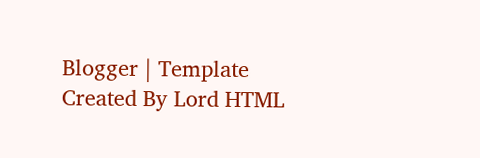Blogger | Template Created By Lord HTML